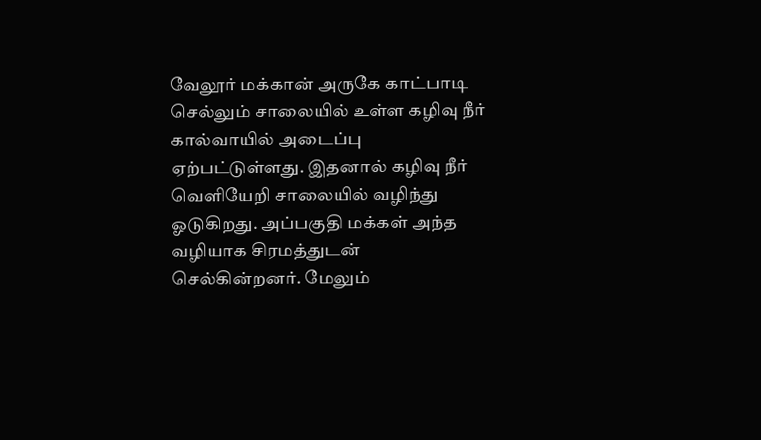வேலூர் மக்கான் அருகே காட்பாடி செல்லும் சாலையில் உள்ள கழிவு நீர் கால்வாயில் அடைப்பு ஏற்பட்டுள்ளது. இதனால் கழிவு நீர் வெளியேறி சாலையில் வழிந்து ஓடுகிறது. அப்பகுதி மக்கள் அந்த வழியாக சிரமத்துடன் செல்கின்றனர். மேலும்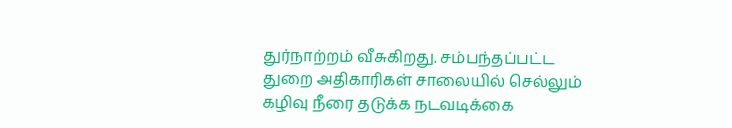துர்நாற்றம் வீசுகிறது. சம்பந்தப்பட்ட துறை அதிகாரிகள் சாலையில் செல்லும் கழிவு நீரை தடுக்க நடவடிக்கை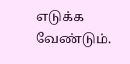எடுக்க வேண்டும்.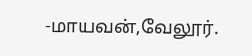-மாயவன்,வேலூர்.